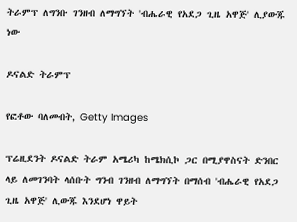ትራምፕ ለግንቡ ገንዘብ ለማግኘት 'ብሔራዊ የአደጋ ጊዜ አዋጅ' ሊያውጁ ነው

ዶናልድ ትራምፕ

የፎቶው ባለመብት, Getty Images

ፕሬዚደንት ዶናልድ ትራም አሜሪካ ከሜክሲኮ ጋር በሚያዋስናት ድንበር ላይ ለመገንባት ላሰቡት ግንብ ገንዘብ ለማግኘት በማሰብ 'ብሔራዊ የአደጋ ጊዜ አዋጅ' ሊውጁ እንደሆነ ዋይት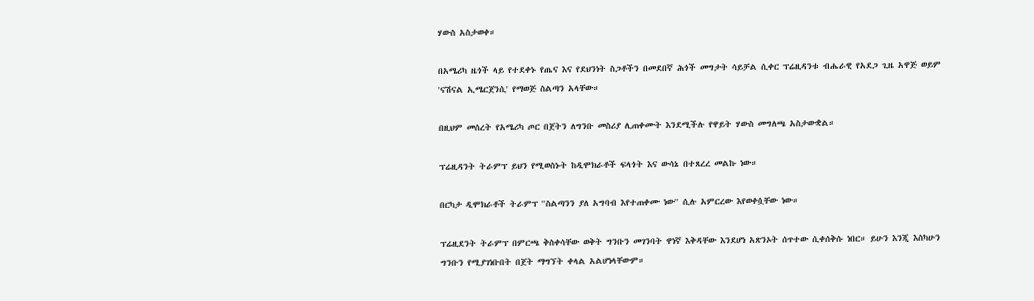ሃውስ አስታወቀ።

በአሜሪካ ዜጎች ላይ የተደቀኑ የጤና እና የደህንነት ስጋቶችን በመደበኛ ሕጎች መግታት ሳይቻል ሲቀር ፕሬዚዳንቱ ብሔራዊ የአደጋ ጊዜ አዋጅ ወይም 'ናሽናል ኢሜርጀንሲ' የማወጅ ስልጣን አላቸው።

በዚህም መሰረት የአሜሪካ ጦር በጀትን ለግንቡ መስሪያ ሊጠቀሙት እንደሚችሉ የዋይት ሃውስ መግለጫ አስታውቋል።

ፕሬዚዳንት ትራምፕ ይህን የሚወስኑት ከዲሞክራቶች ፍላጎት እና ውሳኔ በተጸረረ መልኩ ነው።

በርካታ ዲሞክራቶች ትራምፕ ''ስልጣንን ያለ አግባብ እየተጠቀሙ ነው'' ሲሉ አምርረው እየወቀሷቸው ነው።

ፕሬዚደንት ትራምፕ በምርጫ ቅስቀሳቸው ወቅት ግንቡን መገንባት ዋነኛ እቅዳቸው እንደሆነ አጽንኦት ሰጥተው ሲቀሰቅሱ ነበር። ይሁን እንጂ እስካሁን ግንቡን የሚያገነቡበት በጀት ማግኘት ቀላል አልሆነላቸውም።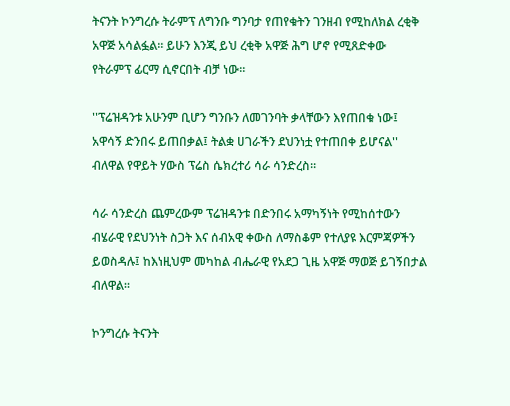ትናንት ኮንግረሱ ትራምፕ ለግንቡ ግንባታ የጠየቁትን ገንዘብ የሚከለክል ረቂቅ አዋጅ አሳልፏል። ይሁን እንጂ ይህ ረቂቅ አዋጅ ሕግ ሆኖ የሚጸድቀው የትራምፕ ፊርማ ሲኖርበት ብቻ ነው።

''ፕሬዝዳንቱ አሁንም ቢሆን ግንቡን ለመገንባት ቃላቸውን እየጠበቁ ነው፤ አዋሳኝ ድንበሩ ይጠበቃል፤ ትልቋ ሀገራችን ደህንነቷ የተጠበቀ ይሆናል'' ብለዋል የዋይት ሃውስ ፕሬስ ሴክረተሪ ሳራ ሳንድረስ።

ሳራ ሳንድረስ ጨምረውም ፕሬዝዳንቱ በድንበሩ አማካኝነት የሚከሰተውን ብሄራዊ የደህንነት ስጋት እና ሰብአዊ ቀውስ ለማስቆም የተለያዩ እርምጃዎችን ይወስዳሉ፤ ከእነዚህም መካከል ብሔራዊ የአደጋ ጊዜ አዋጅ ማወጅ ይገኝበታል ብለዋል።

ኮንግረሱ ትናንት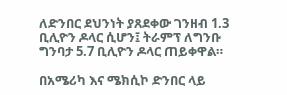ለድንበር ደህንነት ያጸደቀው ገንዘብ 1.3 ቢሊዮን ዶላር ሲሆን፤ ትራምፕ ለግንቡ ግንባታ 5.7 ቢሊዮን ዶላር ጠይቀዋል።

በአሜሪካ እና ሜክሲኮ ድንበር ላይ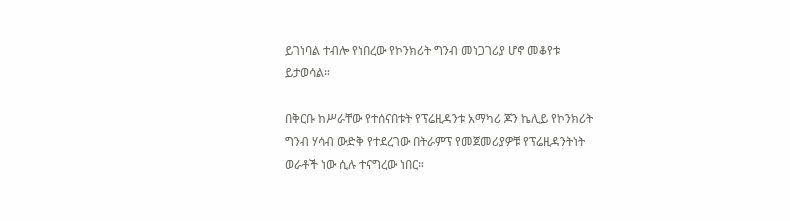ይገነባል ተብሎ የነበረው የኮንክሪት ግንብ መነጋገሪያ ሆኖ መቆየቱ ይታወሳል።

በቅርቡ ከሥራቸው የተሰናበቱት የፕሬዚዳንቱ አማካሪ ጆን ኬሊይ የኮንክሪት ግንብ ሃሳብ ውድቅ የተደረገው በትራምፕ የመጀመሪያዎቹ የፕሬዚዳንትነት ወራቶች ነው ሲሉ ተናግረው ነበር።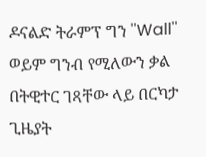ዶናልድ ትራምፕ ግን ''Wall'' ወይም ግንብ የሚለውን ቃል በትዊተር ገጻቸው ላይ በርካታ ጊዜያት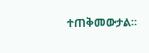ተጠቅመውታል።